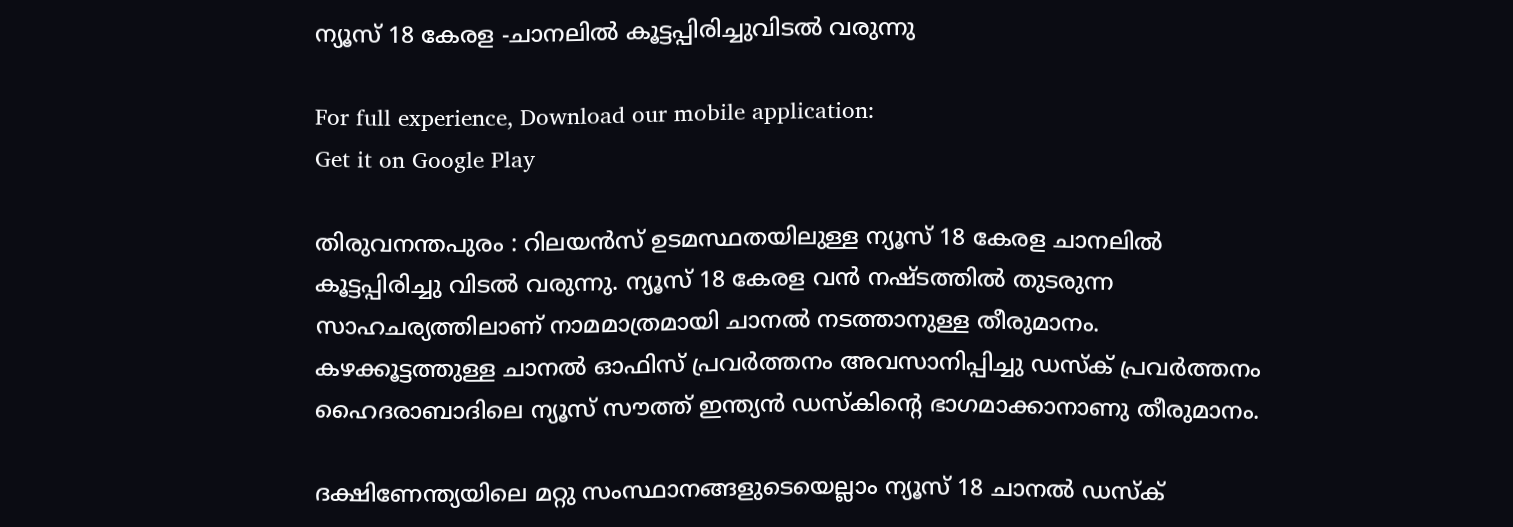ന്യൂസ് 18 കേരള -ചാനലിൽ കൂട്ടപ്പിരിച്ചുവിടൽ വരുന്നു

For full experience, Download our mobile application:
Get it on Google Play

തിരുവനന്തപുരം : റിലയൻസ് ഉടമസ്ഥതയിലുള്ള ന്യൂസ് 18 കേരള ചാനലിൽ കൂട്ടപ്പിരിച്ചു വിടൽ വരുന്നു. ന്യൂസ് 18 കേരള വൻ നഷ്ടത്തിൽ തുടരുന്ന സാഹചര്യത്തിലാണ് നാമമാത്രമായി ചാനൽ നടത്താനുള്ള തീരുമാനം. കഴക്കൂട്ടത്തുള്ള ചാനൽ ഓഫിസ് പ്രവർത്തനം അവസാനിപ്പിച്ചു ഡസ്ക് പ്രവർത്തനം ഹൈദരാബാദിലെ ന്യൂസ് സൗത്ത് ഇന്ത്യൻ ഡസ്കിന്റെ ഭാഗമാക്കാനാണു തീരുമാനം.

ദക്ഷിണേന്ത്യയിലെ മറ്റു സംസ്ഥാനങ്ങളുടെയെല്ലാം ന്യൂസ് 18 ചാനൽ ഡസ്ക്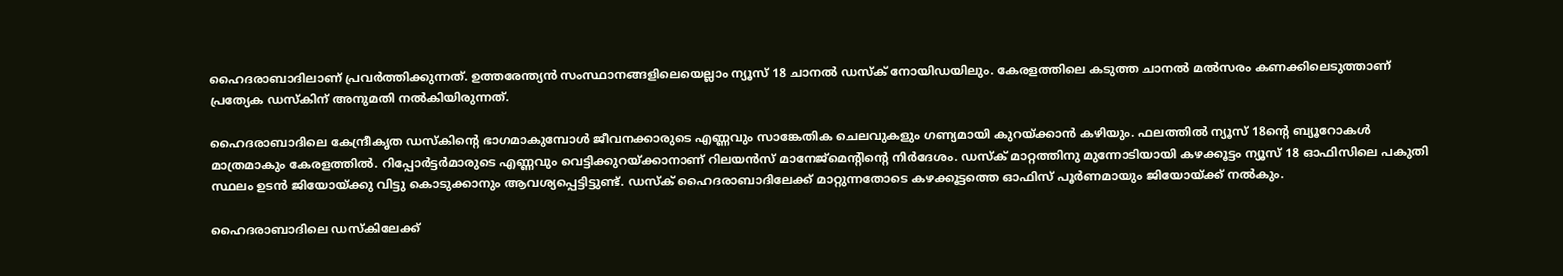ഹൈദരാബാദിലാണ് പ്രവർത്തിക്കുന്നത്. ഉത്തരേന്ത്യൻ സംസ്ഥാനങ്ങളിലെയെല്ലാം ന്യൂസ് 18 ചാനൽ ഡസ്ക് നോയിഡയിലും. കേരളത്തിലെ കടുത്ത ചാനൽ മൽസരം കണക്കിലെടുത്താണ് പ്രത്യേക ഡസ്കിന് അനുമതി നൽകിയിരുന്നത്.

ഹൈദരാബാദിലെ കേന്ദ്രീകൃത ഡസ്കിന്റെ ഭാഗമാകുമ്പോൾ ജീവനക്കാരുടെ എണ്ണവും സാങ്കേതിക ചെലവുകളും ഗണ്യമായി കുറയ്ക്കാൻ കഴിയും. ഫലത്തിൽ ന്യൂസ് 18ന്റെ ബ്യൂറോകൾ മാത്രമാകും കേരളത്തിൽ. റിപ്പോർട്ടർമാരുടെ എണ്ണവും വെട്ടിക്കുറയ്ക്കാനാണ് റിലയൻസ് മാനേജ്മെന്റിന്റെ നിർദേശം. ഡസ്ക് മാറ്റത്തിനു മുന്നോടിയായി കഴക്കൂട്ടം ന്യൂസ് 18 ഓഫിസിലെ പകുതി സ്ഥലം ഉടൻ ജിയോയ്ക്കു വിട്ടു കൊടുക്കാനും ആവശ്യപ്പെട്ടിട്ടുണ്ട്. ഡസ്ക് ഹൈദരാബാദിലേക്ക് മാറ്റുന്നതോടെ കഴക്കൂട്ടത്തെ ഓഫിസ് പൂർണമായും ജിയോയ്ക്ക് നൽകും.

ഹൈദരാബാദിലെ ഡസ്കിലേക്ക്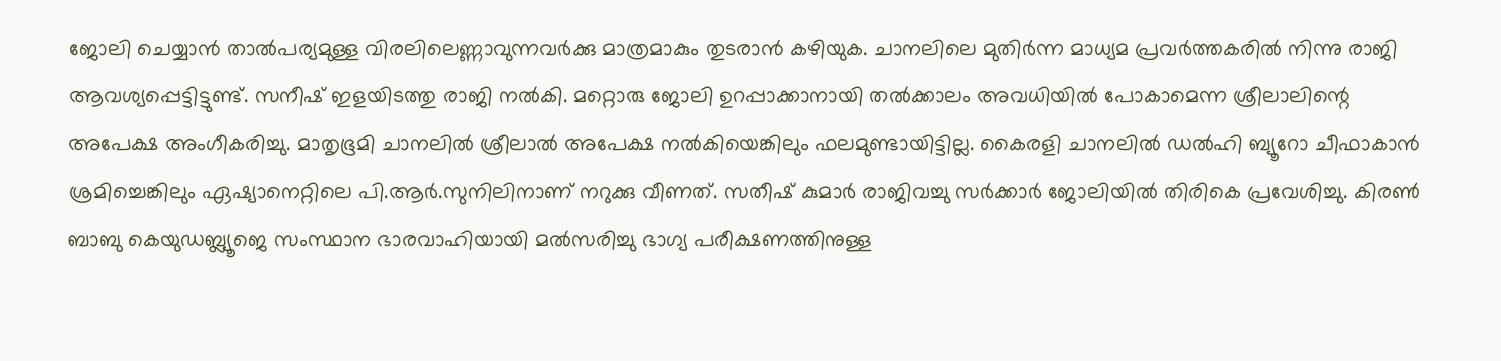ജോലി ചെയ്യാൻ താൽപര്യമുള്ള വിരലിലെണ്ണാവുന്നവർക്കു മാത്രമാകും തുടരാൻ കഴിയുക. ചാനലിലെ മുതിർന്ന മാധ്യമ പ്രവർത്തകരിൽ നിന്നു രാജി ആവശ്യപ്പെട്ടിട്ടുണ്ട്. സനീഷ് ഇളയിടത്തു രാജി നൽകി. മറ്റൊരു ജോലി ഉറപ്പാക്കാനായി തൽക്കാലം അവധിയിൽ പോകാമെന്ന ശ്രീലാലിന്റെ അപേക്ഷ അംഗീകരിച്ചു. മാതൃഭൂമി ചാനലിൽ ശ്രീലാൽ അപേക്ഷ നൽകിയെങ്കിലും ഫലമുണ്ടായിട്ടില്ല. കൈരളി ചാനലിൽ ഡൽഹി ബ്യൂറോ ചീഫാകാൻ ശ്രമിച്ചെങ്കിലും ഏഷ്യാനെറ്റിലെ പി.ആർ.സുനിലിനാണ് നറുക്കു വീണത്. സതീഷ് കുമാർ രാജിവച്ചു സർക്കാർ ജോലിയിൽ തിരികെ പ്രവേശിച്ചു. കിരൺ ബാബു കെയുഡബ്ല്യൂജെ സംസ്ഥാന ഭാരവാഹിയായി മൽസരിച്ചു ഭാഗ്യ പരീക്ഷണത്തിനുള്ള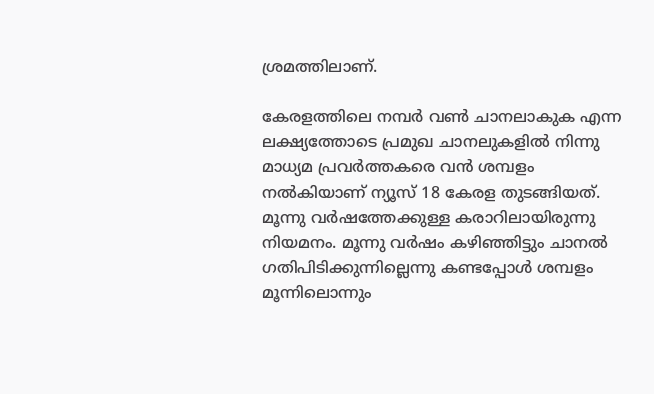ശ്രമത്തിലാണ്.

കേരളത്തിലെ നമ്പർ വൺ ചാനലാകുക എന്ന ലക്ഷ്യത്തോടെ പ്രമുഖ ചാനലുകളിൽ നിന്നു മാധ്യമ പ്രവർത്തകരെ വൻ ശമ്പളം നൽകിയാണ് ന്യൂസ് 18 കേരള തുടങ്ങിയത്. മൂന്നു വർഷത്തേക്കുള്ള കരാറിലായിരുന്നു നിയമനം. മൂന്നു വർഷം കഴിഞ്ഞിട്ടും ചാനൽ ഗതിപിടിക്കുന്നില്ലെന്നു കണ്ടപ്പോൾ ശമ്പളം മൂന്നിലൊന്നും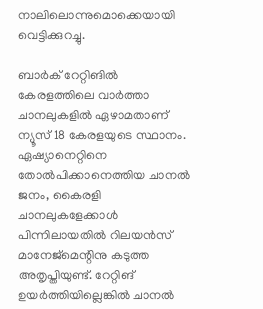നാലിലൊന്നുമൊക്കെയായി വെട്ടിക്കുറച്ചു.

ബാർക് റേറ്റിങിൽ കേരളത്തിലെ വാർത്താ ചാനലുകളിൽ ഏഴാമതാണ് ന്യൂസ് 18 കേരളയുടെ സ്ഥാനം. ഏഷ്യാനെറ്റിനെ തോൽപിക്കാനെത്തിയ ചാനൽ ജനം, കൈരളി ചാനലുകളേക്കാൾ പിന്നിലായതിൽ റിലയൻസ് മാനേജ്മെന്റിനു കടുത്ത അതൃപ്തിയുണ്ട്. റേറ്റിങ് ഉയർത്തിയില്ലെങ്കിൽ ചാനൽ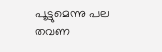പൂട്ടുമെന്നു പല തവണ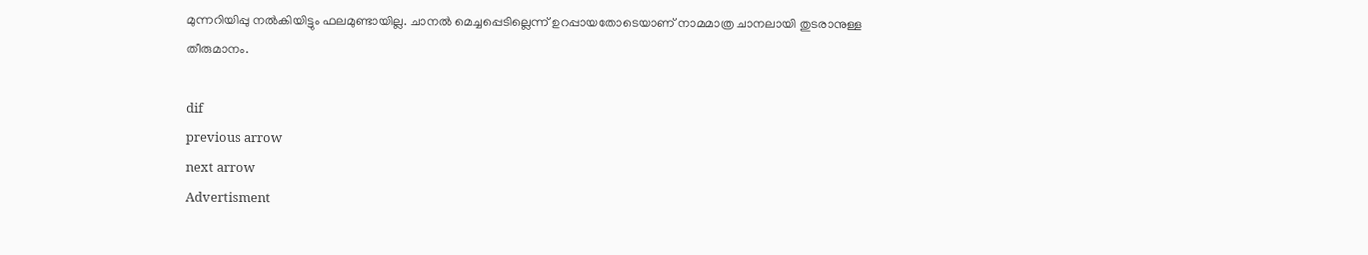മുന്നറിയിപ്പു നൽകിയിട്ടും ഫലമുണ്ടായില്ല. ചാനൽ മെച്ചപ്പെടില്ലെന്ന് ഉറപ്പായതോടെയാണ് നാമമാത്ര ചാനലായി തുടരാനുള്ള തീരുമാനം.

dif
previous arrow
next arrow
Advertisment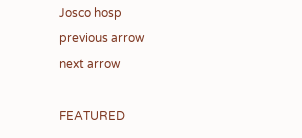Josco hosp
previous arrow
next arrow

FEATURED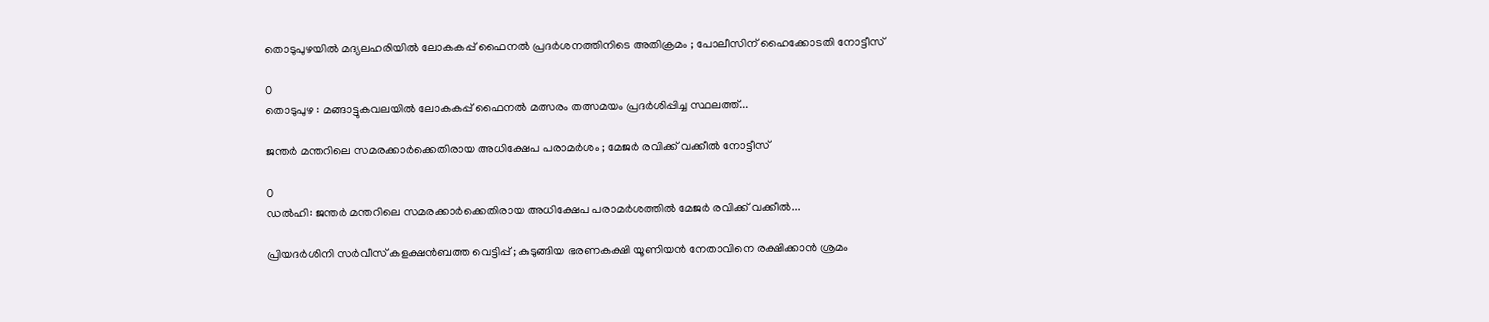തൊടുപുഴയിൽ മദ്യലഹരിയിൽ ലോകകപ്പ് ഫൈനൽ പ്രദര്‍ശനത്തിനിടെ അതിക്രമം ; പോലീസിന് ഹൈക്കോടതി നോട്ടീസ്

0
തൊടുപുഴ : മങ്ങാട്ടുകവലയിൽ ലോകകപ്പ് ഫൈനൽ മത്സരം തത്സമയം പ്രദർശിപ്പിച്ച സ്ഥലത്ത്...

ജന്തർ മന്തറിലെ സമരക്കാർക്കെതിരായ അധിക്ഷേപ പരാമർശം ; മേജർ രവിക്ക് വക്കീൽ നോട്ടീസ്

0
ഡൽഹി: ജന്തർ മന്തറിലെ സമരക്കാർക്കെതിരായ അധിക്ഷേപ പരാമർശത്തിൽ മേജർ രവിക്ക് വക്കീൽ...

പ്രിയദർശിനി സർവീസ് കളക്ഷൻബത്ത വെട്ടിപ്പ് ; കുടുങ്ങിയ ഭരണകക്ഷി യൂണിയൻ നേതാവിനെ രക്ഷിക്കാൻ ശ്രമം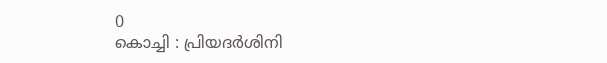0
കൊച്ചി : പ്രിയദർശിനി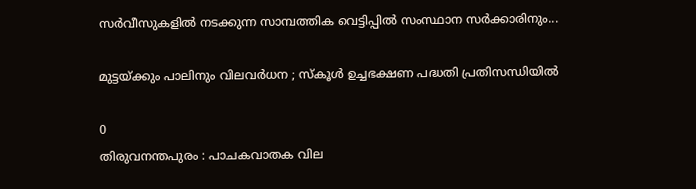സർവീസുകളിൽ നടക്കുന്ന സാമ്പത്തിക വെട്ടിപ്പിൽ സംസ്ഥാന സർക്കാരിനും...

മുട്ടയ്ക്കും പാലിനും വിലവർധന ; സ്കൂൾ ഉച്ചഭക്ഷണ പദ്ധതി പ്രതിസന്ധിയി‍ൽ

0
തിരുവനന്തപുരം : പാചകവാതക വില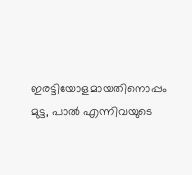ഇരട്ടിയോളമായതിനൊപ്പം മുട്ട, പാൽ എന്നിവയുടെ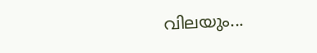വിലയും...